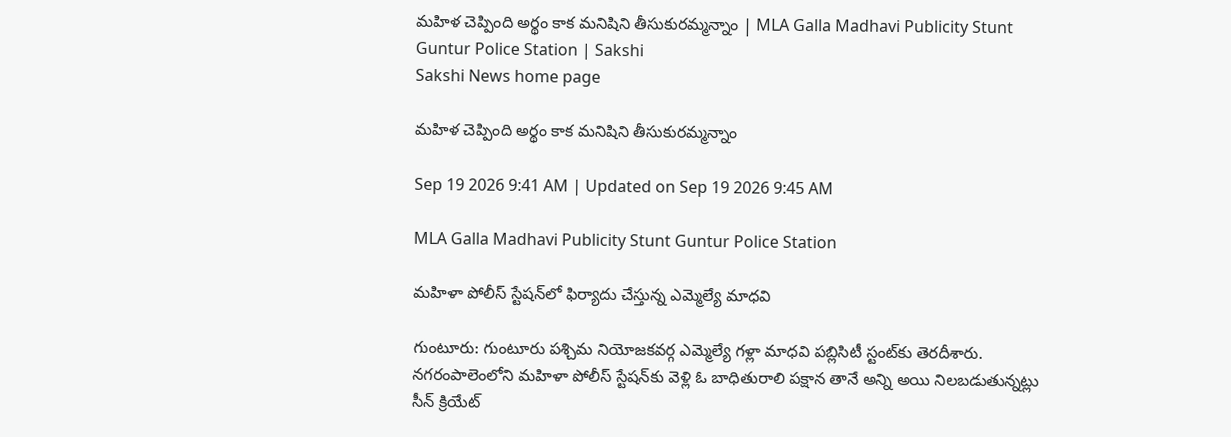మహిళ చెప్పింది అర్థం కాక మనిషిని తీసుకురమ్మన్నాం | MLA Galla Madhavi Publicity Stunt Guntur Police Station | Sakshi
Sakshi News home page

మహిళ చెప్పింది అర్థం కాక మనిషిని తీసుకురమ్మన్నాం

Sep 19 2026 9:41 AM | Updated on Sep 19 2026 9:45 AM

MLA Galla Madhavi Publicity Stunt Guntur Police Station

మహిళా పోలీస్‌ స్టేషన్‌లో ఫిర్యాదు చేస్తున్న ఎమ్మెల్యే మాధవి

గుంటూరు: గుంటూరు పశ్చిమ నియోజకవర్గ ఎమ్మెల్యే గళ్లా మాధవి పబ్లిసిటీ స్టంట్‌కు తెరదీశారు. నగరంపాలెంలోని మహిళా పోలీస్‌ స్టేషన్‌కు వెళ్లి ఓ బాధితురాలి పక్షాన తానే అన్ని అయి నిలబడుతున్నట్లు సీన్‌ క్రియేట్‌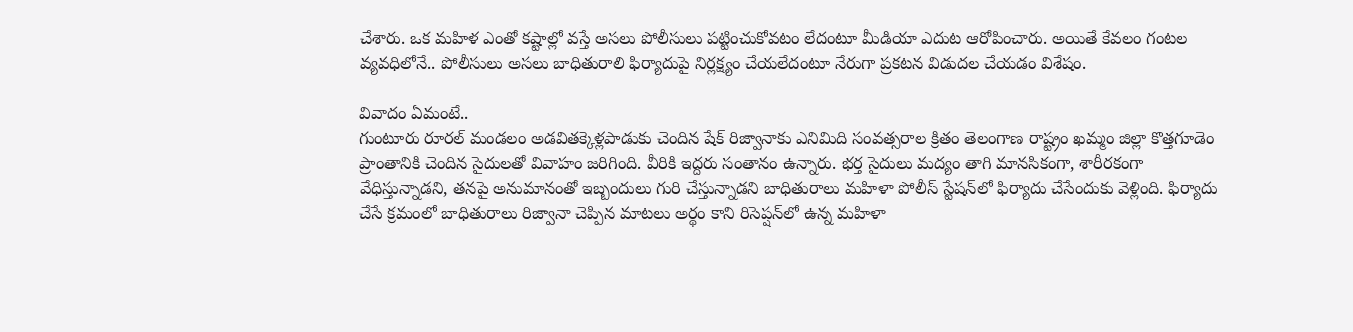చేశారు. ఒక మహిళ ఎంతో కష్టాల్లో వస్తే అసలు పోలీసులు పట్టించుకోవటం లేదంటూ మీడియా ఎదుట ఆరోపించారు. అయితే కేవలం గంటల వ్యవధిలోనే.. పోలీసులు అసలు బాధితురాలి ఫిర్యాదుపై నిర్లక్ష్యం చేయలేదంటూ నేరుగా ప్రకటన విడుదల చేయడం విశేషం.

వివాదం ఏమంటే..
గుంటూరు రూరల్‌ మండలం అడవితక్కెళ్లపాడుకు చెందిన షేక్‌ రిజ్వానాకు ఎనిమిది సంవత్సరాల క్రితం తెలంగాణ రాష్ట్రం ఖమ్మం జిల్లా కొత్తగూడెం ప్రాంతానికి చెందిన సైదులతో వివాహం జరిగింది. వీరికి ఇద్దరు సంతానం ఉన్నారు. భర్త సైదులు మద్యం తాగి మానసికంగా, శారీరకంగా వేధిస్తున్నాడని, తనపై అనుమానంతో ఇబ్బందులు గురి చేస్తున్నాడని బాధితురాలు మహిళా పోలీస్‌ స్టేషన్‌లో ఫిర్యాదు చేసేందుకు వెళ్లింది. ఫిర్యాదు చేసే క్రమంలో బాధితురాలు రిజ్వానా చెప్పిన మాటలు అర్థం కాని రిసెప్షన్‌లో ఉన్న మహిళా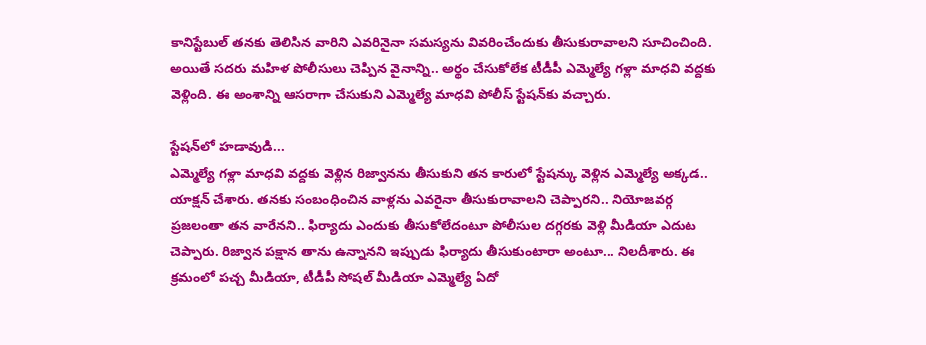కానిస్టేబుల్‌ తనకు తెలిసిన వారిని ఎవరినైనా సమస్యను వివరించేందుకు తీసుకురావాలని సూచించింది. అయితే సదరు మహిళ పోలీసులు చెప్పిన వైనాన్ని.. అర్థం చేసుకోలేక టీడీపీ ఎమ్మెల్యే గళ్లా మాధవి వద్దకు వెళ్లింది. ఈ అంశాన్ని ఆసరాగా చేసుకుని ఎమ్మెల్యే మాధవి పోలీస్‌ స్టేషన్‌కు వచ్చారు.

స్టేషన్‌లో హడావుడి...
ఎమ్మెల్యే గళ్లా మాధవి వద్దకు వెళ్లిన రిజ్వానను తీసుకుని తన కారులో స్టేషన్కు వెళ్లిన ఎమ్మెల్యే అక్కడ.. యాక్షన్‌ చేశారు. తనకు సంబంధించిన వాళ్లను ఎవరైనా తీసుకురావాలని చెప్పారని.. నియోజవర్గ ప్రజలంతా తన వారేనని.. ఫిర్యాదు ఎందుకు తీసుకోలేదంటూ పోలీసుల దగ్గరకు వెళ్లి మీడియా ఎదుట చెప్పారు. రిజ్వాన పక్షాన తాను ఉన్నానని ఇప్పుడు ఫిర్యాదు తీసుకుంటారా అంటూ... నిలదీశారు. ఈ క్రమంలో పచ్చ మీడియా, టీడీపీ సోషల్‌ మీడియా ఎమ్మెల్యే ఏదో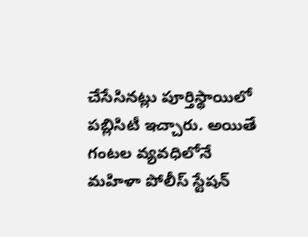చేసేసినట్లు పూర్తిస్థాయిలో పబ్లిసిటీ ఇచ్చారు. అయితే గంటల వ్యవధిలోనే మహిళా పోలీస్‌ స్టేషన్‌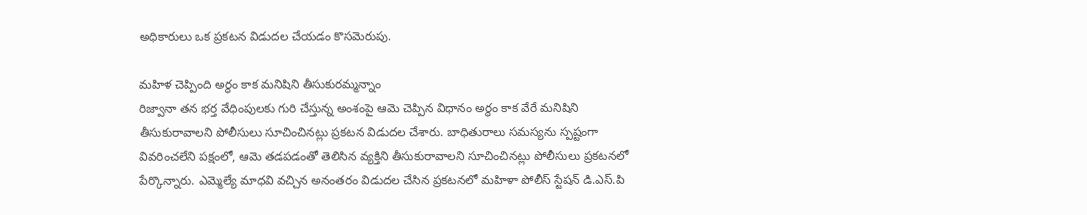అధికారులు ఒక ప్రకటన విడుదల చేయడం కొసమెరుపు.

మహిళ చెప్పింది అర్థం కాక మనిషిని తీసుకురమ్మన్నాం
రిజ్వానా తన భర్త వేధింపులకు గురి చేస్తున్న అంశంపై ఆమె చెప్పిన విధానం అర్థం కాక వేరే మనిషిని తీసుకురావాలని పోలీసులు సూచించినట్లు ప్రకటన విడుదల చేశారు. బాధితురాలు సమస్యను స్పష్టంగా వివరించలేని పక్షంలో, ఆమె తడపడంతో తెలిసిన వ్యక్తిని తీసుకురావాలని సూచించినట్లు పోలీసులు ప్రకటనలో పేర్కొన్నారు. ఎమ్మెల్యే మాధవి వచ్చిన అనంతరం విడుదల చేసిన ప్రకటనలో మహిళా పోలీస్‌ స్టేషన్‌ డి.ఎస్‌.పి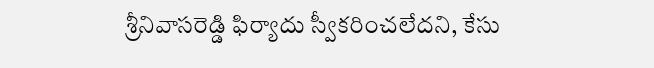శ్రీనివాసరెడ్డి ఫిర్యాదు స్వీకరించలేదని, కేసు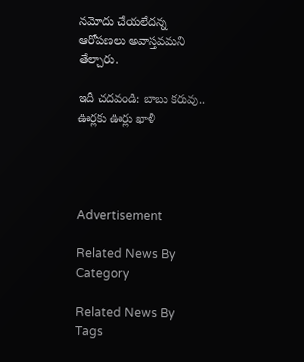నమోదు చేయలేదన్న ఆరోపణలు అవాస్తవమని తేల్చారు.

ఇదీ చదవండి: బాబు కరువు.. ఊర్లకు ఊర్లు ఖాళీ




Advertisement

Related News By Category

Related News By Tags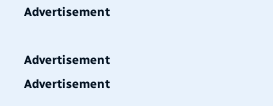Advertisement

Advertisement
Advertisement